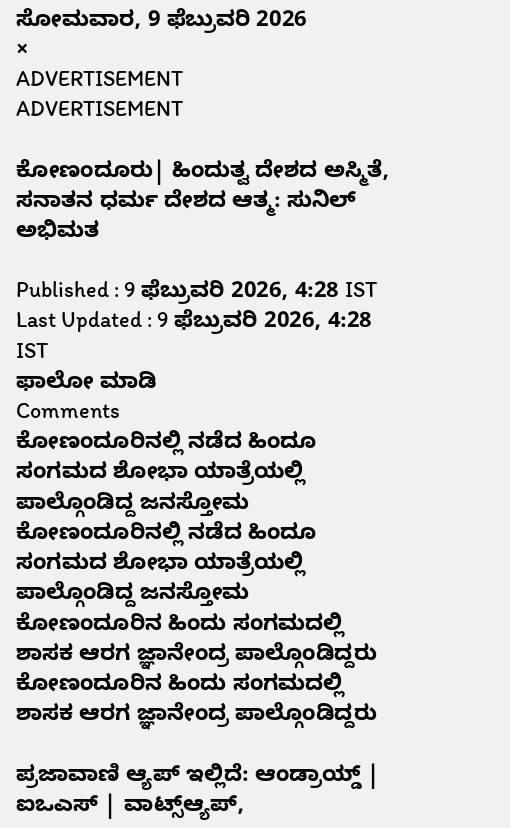ಸೋಮವಾರ, 9 ಫೆಬ್ರುವರಿ 2026
×
ADVERTISEMENT
ADVERTISEMENT

ಕೋಣಂದೂರು| ಹಿಂದುತ್ವ ದೇಶದ ಅಸ್ಮಿತೆ, ಸನಾತನ ಧರ್ಮ ದೇಶದ ಆತ್ಮ: ಸುನಿಲ್ ಅಭಿಮತ

Published : 9 ಫೆಬ್ರುವರಿ 2026, 4:28 IST
Last Updated : 9 ಫೆಬ್ರುವರಿ 2026, 4:28 IST
ಫಾಲೋ ಮಾಡಿ
Comments
ಕೋಣಂದೂರಿನಲ್ಲಿ ನಡೆದ ಹಿಂದೂ ಸಂಗಮದ ಶೋಭಾ ಯಾತ್ರೆಯಲ್ಲಿ ಪಾಲ್ಗೊಂಡಿದ್ದ ಜನಸ್ತೋಮ
ಕೋಣಂದೂರಿನಲ್ಲಿ ನಡೆದ ಹಿಂದೂ ಸಂಗಮದ ಶೋಭಾ ಯಾತ್ರೆಯಲ್ಲಿ ಪಾಲ್ಗೊಂಡಿದ್ದ ಜನಸ್ತೋಮ
ಕೋಣಂದೂರಿನ ಹಿಂದು ಸಂಗಮದಲ್ಲಿ ಶಾಸಕ ಆರಗ ಜ್ಞಾನೇಂದ್ರ ಪಾಲ್ಗೊಂಡಿದ್ದರು
ಕೋಣಂದೂರಿನ ಹಿಂದು ಸಂಗಮದಲ್ಲಿ ಶಾಸಕ ಆರಗ ಜ್ಞಾನೇಂದ್ರ ಪಾಲ್ಗೊಂಡಿದ್ದರು

ಪ್ರಜಾವಾಣಿ ಆ್ಯಪ್ ಇಲ್ಲಿದೆ: ಆಂಡ್ರಾಯ್ಡ್ | ಐಒಎಸ್ | ವಾಟ್ಸ್ಆ್ಯಪ್,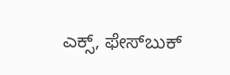ಎಕ್ಸ್, ಫೇಸ್‌ಬುಕ್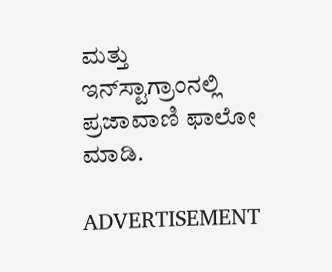ಮತ್ತು ಇನ್‌ಸ್ಟಾಗ್ರಾಂನಲ್ಲಿ ಪ್ರಜಾವಾಣಿ ಫಾಲೋ ಮಾಡಿ.

ADVERTISEMENT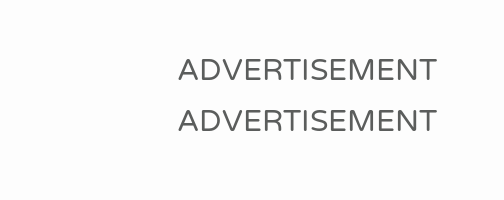ADVERTISEMENT
ADVERTISEMENT